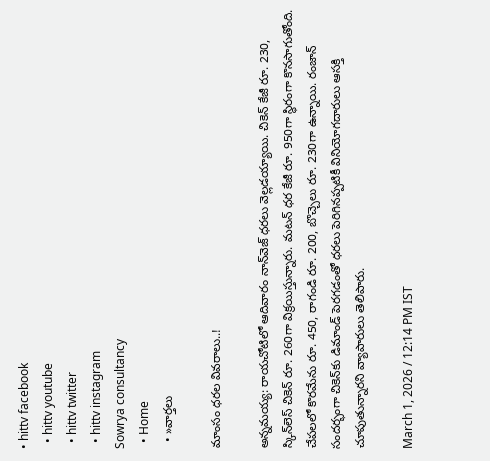• hittv facebook
  • hittv youtube
  • hittv twitter
  • hittv instagram
Sowrya consultancy
  • Home
  • »వార్తలు

మాంసం ధరల వివరాలు..!

అన్నమయ్య: రాయచోటిలో ఆదివారం నాన్‌వెజ్ ధరలు వెల్లడయ్యాయి. చికెన్ కేజీ రూ. 230, స్కిన్‌లెస్ చికెన్ రూ. 260గా విక్రయిస్తున్నారు. మటన్ ధర కేజీ రూ. 950గా స్థిరంగా కొనసాగుతోంది. చేపలలో కొరమేను రూ. 450, రాగండి రూ. 200, బొచ్చెలు రూ. 230గా ఉన్నాయి. రంజాన్ సందర్భంగా చికెన్‌కు డిమాండ్ పెరగడంతో ధరలు పెరిగినప్పటికీ వినియోగదారులు ఆసక్తి చూపుతున్నారని వ్యాపారులు తెలిపారు.

March 1, 2026 / 12:14 PM IST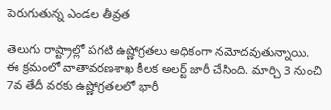పెరుగుతున్న ఎండల తీవ్రత

తెలుగు రాష్ట్రాల్లో పగటి ఉష్ణోగ్రతలు అధికంగా నమోదవుతున్నాయి. ఈ క్రమంలో వాతావరణశాఖ కీలక అలర్ట్ జారీ చేసింది. మార్చి 3 నుంచి 7వ తేదీ వరకు ఉష్ణోగ్రతలలో భారీ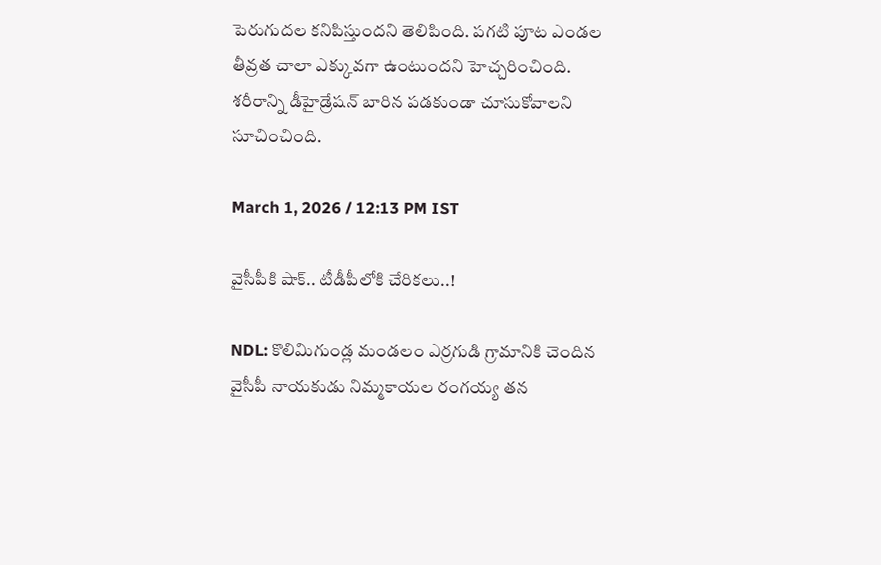పెరుగుదల కనిపిస్తుందని తెలిపింది. పగటి పూట ఎండల తీవ్రత చాలా ఎక్కువగా ఉంటుందని హెచ్చరించింది. శరీరాన్ని డీహైడ్రేషన్ బారిన పడకుండా చూసుకోవాలని సూచించింది.

March 1, 2026 / 12:13 PM IST

వైసీపీకి షాక్.. టీడీపీలోకి చేరికలు..!

NDL: కొలిమిగుండ్ల మండలం ఎర్రగుడి గ్రామానికి చెందిన వైసీపీ నాయకుడు నిమ్మకాయల రంగయ్య తన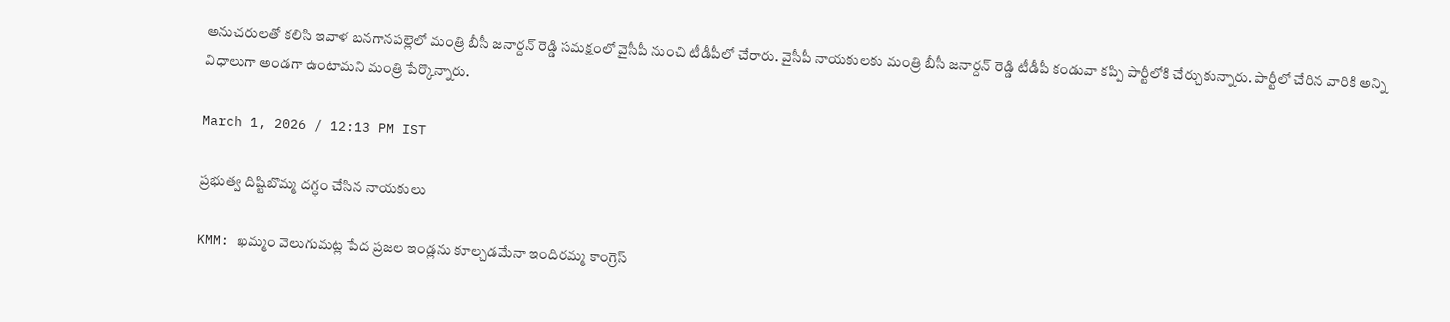అనుచరులతో కలిసి ఇవాళ బనగానపల్లెలో మంత్రి బీసీ జనార్దన్ రెడ్డి సమక్షంలో వైసీపీ నుంచి టీడీపీలో చేరారు. వైసీపీ నాయకులకు మంత్రి బీసీ జనార్దన్ రెడ్డి టీడీపీ కండువా కప్పి పార్టీలోకి చేర్చుకున్నారు. పార్టీలో చేరిన వారికి అన్ని విధాలుగా అండగా ఉంటామని మంత్రి పేర్కొన్నారు.

March 1, 2026 / 12:13 PM IST

ప్రభుత్వ దిష్టిబొమ్మ దగ్ధం చేసిన నాయకులు

KMM: ఖమ్మం వెలుగుమట్ల పేద ప్రజల ఇండ్లను కూల్చడమేనా ఇందిరమ్మ కాంగ్రెస్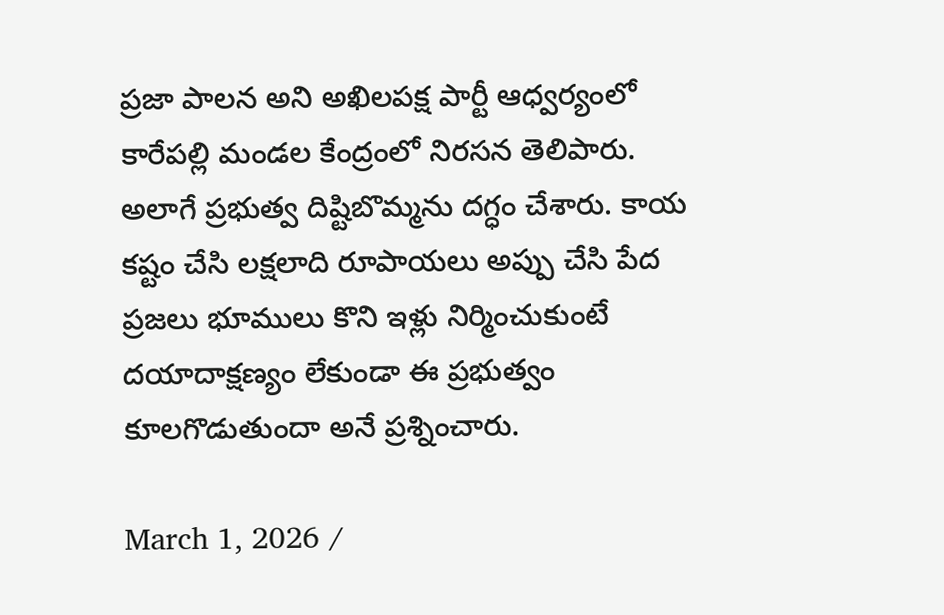ప్రజా పాలన అని అఖిలపక్ష పార్టీ ఆధ్వర్యంలో కారేపల్లి మండల కేంద్రంలో నిరసన తెలిపారు. అలాగే ప్రభుత్వ దిష్టిబొమ్మను దగ్ధం చేశారు. కాయ కష్టం చేసి లక్షలాది రూపాయలు అప్పు చేసి పేద ప్రజలు భూములు కొని ఇళ్లు నిర్మించుకుంటే దయాదాక్షణ్యం లేకుండా ఈ ప్రభుత్వం కూలగొడుతుందా అనే ప్రశ్నించారు.

March 1, 2026 /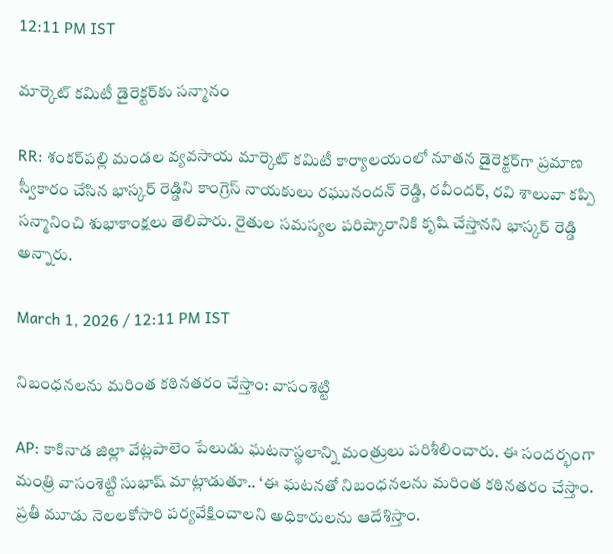12:11 PM IST

మార్కెట్ కమిటీ డైరెక్టర్‌కు సన్మానం

RR: శంకర్‌పల్లి మండల వ్యవసాయ మార్కెట్ కమిటీ కార్యాలయంలో నూతన డైరెక్టర్‌గా ప్రమాణ స్వీకారం చేసిన భాస్కర్ రెడ్డిని కాంగ్రెస్ నాయకులు రఘునందన్ రెడ్డి, రవీందర్, రవి శాలువా కప్పి సన్మానించి శుభాకాంక్షలు తెలిపారు. రైతుల సమస్యల పరిష్కారానికి కృషి చేస్తానని భాస్కర్ రెడ్డి అన్నారు.

March 1, 2026 / 12:11 PM IST

నిబంధనలను మరింత కఠినతరం చేస్తాం: వాసంశెట్టి

AP: కాకినాడ జిల్లా వేట్లపాలెం పేలుడు ఘటనాస్థలాన్ని మంత్రులు పరిశీలించారు. ఈ సందర్భంగా మంత్రి వాసంశెట్టి సుభాష్ మాట్లాడుతూ.. ‘ఈ ఘటనతో నిబంధనలను మరింత కఠినతరం చేస్తాం. ప్రతీ మూడు నెలలకోసారి పర్యవేక్షించాలని అధికారులను ఆదేశిస్తాం.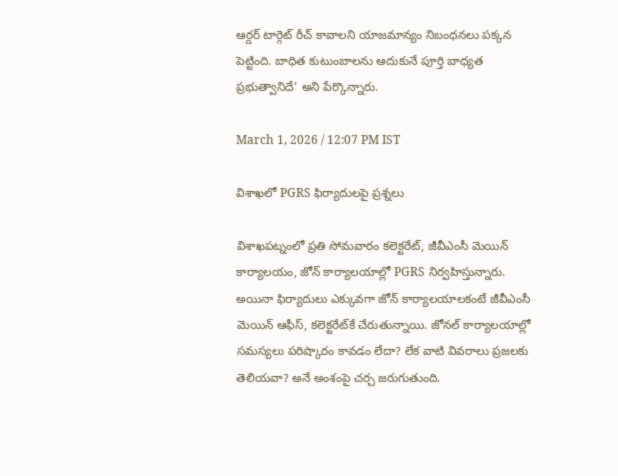ఆర్డర్ టార్గెట్ రీచ్ కావాలని యాజమాన్యం నిబంధనలు పక్కన పెట్టింది. బాధిత కుటుంబాలను ఆదుకునే పూర్తి బాధ్యత ప్రభుత్వానిదే’ అని పేర్కొన్నారు.

March 1, 2026 / 12:07 PM IST

విశాఖలో PGRS ఫిర్యాదులపై ప్రశ్నలు

విశాఖపట్నంలో ప్రతి సోమవారం కలెక్టరేట్, జీవీఎంసీ మెయిన్ కార్యాలయం, జోన్ కార్యాలయాల్లో PGRS నిర్వహిస్తున్నారు. అయినా ఫిర్యాదులు ఎక్కువగా జోన్ కార్యాలయాలకంటే జీవీఎంసీ మెయిన్ ఆఫీస్, కలెక్టరేట్‌కే చేరుతున్నాయి. జోనల్ కార్యాలయాల్లో సమస్యలు పరిష్కారం కావడం లేదా? లేక వాటి వివరాలు ప్రజలకు తెలియవా? అనే అంశంపై చర్చ జరుగుతుంది.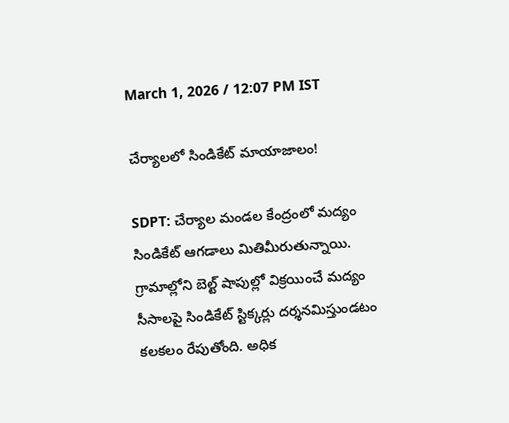March 1, 2026 / 12:07 PM IST

చేర్యాలలో సిండికేట్ మాయాజాలం!

SDPT: చేర్యాల మండల కేంద్రంలో మద్యం సిండికేట్ ఆగడాలు మితిమీరుతున్నాయి. గ్రామాల్లోని బెల్ట్ షాపుల్లో విక్రయించే మద్యం సీసాలపై సిండికేట్ స్టిక్కర్లు దర్శనమిస్తుండటం కలకలం రేపుతోంది. అధిక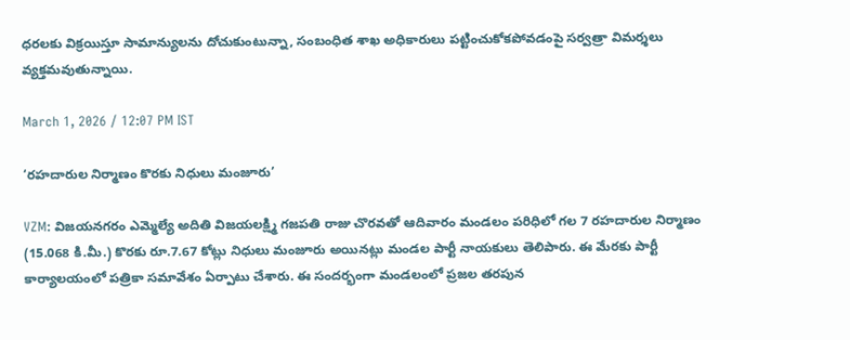ధరలకు విక్రయిస్తూ సామాన్యులను దోచుకుంటున్నా, సంబంధిత శాఖ అధికారులు పట్టించుకోకపోవడంపై సర్వత్రా విమర్శలు వ్యక్తమవుతున్నాయి.

March 1, 2026 / 12:07 PM IST

‘రహదారుల నిర్మాణం కొరకు నిధులు మంజూరు’

VZM: విజయనగరం ఎమ్మెల్యే అదితి విజయలక్ష్మి గజపతి రాజు చొరవతో ఆదివారం మండలం పరిధిలో గల 7 రహదారుల నిర్మాణం (15.068 కి.మీ.) కొరకు రూ.7.67 కోట్లు నిధులు మంజూరు అయినట్లు మండల పార్టీ నాయకులు తెలిపారు. ఈ మేరకు పార్టీ కార్యాలయంలో పత్రికా సమావేశం ఏర్పాటు చేశారు. ఈ సందర్భంగా మండలంలో ప్రజల తరపున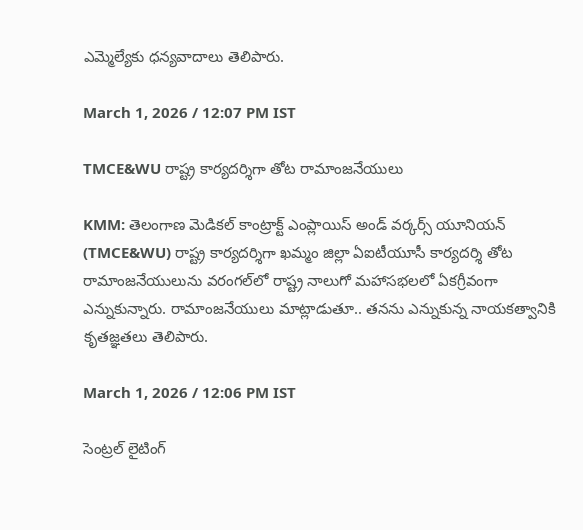ఎమ్మెల్యేకు ధన్యవాదాలు తెలిపారు.

March 1, 2026 / 12:07 PM IST

TMCE&WU రాష్ట్ర కార్యదర్శిగా తోట రామాంజనేయులు

KMM: తెలంగాణ మెడికల్ కాంట్రాక్ట్ ఎంప్లాయిస్ అండ్ వర్కర్స్ యూనియన్ (TMCE&WU) రాష్ట్ర కార్యదర్శిగా ఖమ్మం జిల్లా ఏఐటీయూసీ కార్యదర్శి తోట రామాంజనేయులును వరంగల్‌లో రాష్ట్ర నాలుగో మహాసభలలో ఏకగ్రీవంగా ఎన్నుకున్నారు. రామాంజనేయులు మాట్లాడుతూ.. తనను ఎన్నుకున్న నాయకత్వానికి కృతజ్ఞతలు తెలిపారు.

March 1, 2026 / 12:06 PM IST

సెంట్రల్ లైటింగ్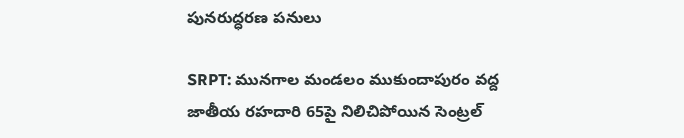పునరుద్ధరణ పనులు

SRPT: మునగాల మండలం ముకుందాపురం వద్ద జాతీయ రహదారి 65పై నిలిచిపోయిన సెంట్రల్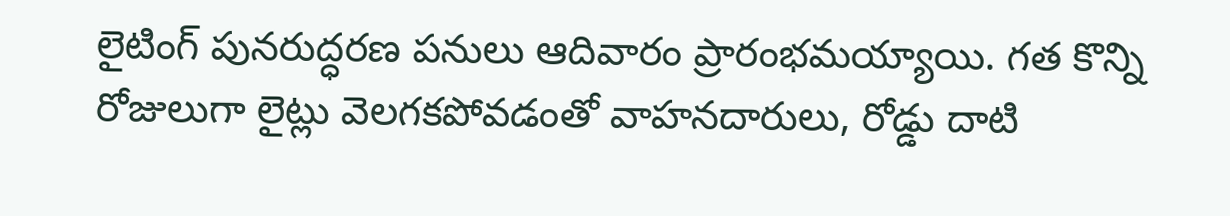లైటింగ్ పునరుద్ధరణ పనులు ఆదివారం ప్రారంభమయ్యాయి. గత కొన్ని రోజులుగా లైట్లు వెలగకపోవడంతో వాహనదారులు, రోడ్డు దాటి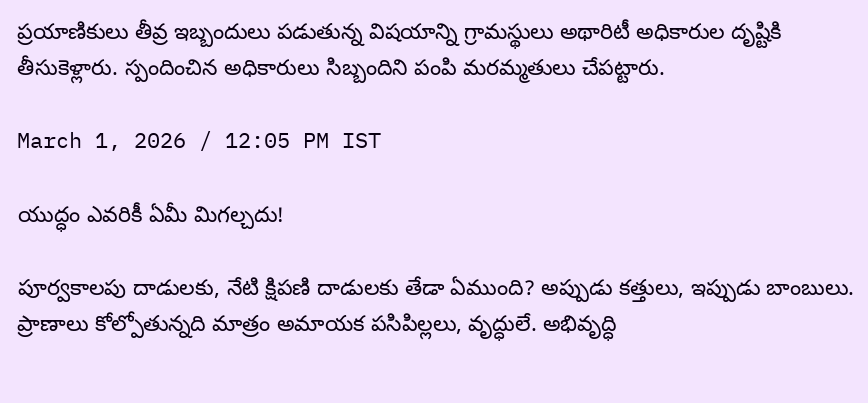ప్రయాణికులు తీవ్ర ఇబ్బందులు పడుతున్న విషయాన్ని గ్రామస్థులు అథారిటీ అధికారుల దృష్టికి తీసుకెళ్లారు. స్పందించిన అధికారులు సిబ్బందిని పంపి మరమ్మతులు చేపట్టారు.

March 1, 2026 / 12:05 PM IST

యుద్ధం ఎవరికీ ఏమీ మిగల్చదు!

పూర్వకాలపు దాడులకు, నేటి క్షిపణి దాడులకు తేడా ఏముంది? అప్పుడు కత్తులు, ఇప్పుడు బాంబులు. ప్రాణాలు కోల్పోతున్నది మాత్రం అమాయక పసిపిల్లలు, వృద్ధులే. అభివృద్ధి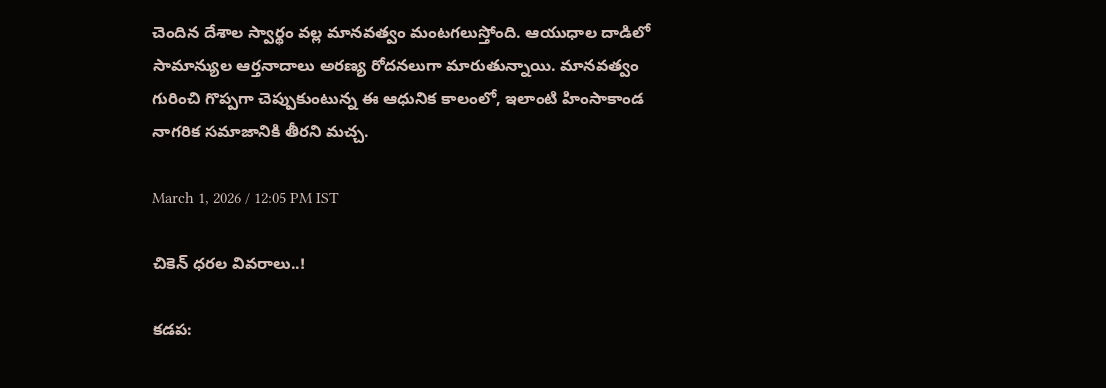చెందిన దేశాల స్వార్థం వల్ల మానవత్వం మంటగలుస్తోంది. ఆయుధాల దాడిలో సామాన్యుల ఆర్తనాదాలు అరణ్య రోదనలుగా మారుతున్నాయి. మానవత్వం గురించి గొప్పగా చెప్పుకుంటున్న ఈ ఆధునిక కాలంలో, ఇలాంటి హింసాకాండ నాగరిక సమాజానికి తీరని మచ్చ.

March 1, 2026 / 12:05 PM IST

చికెన్ ధరల వివరాలు..!

కడప: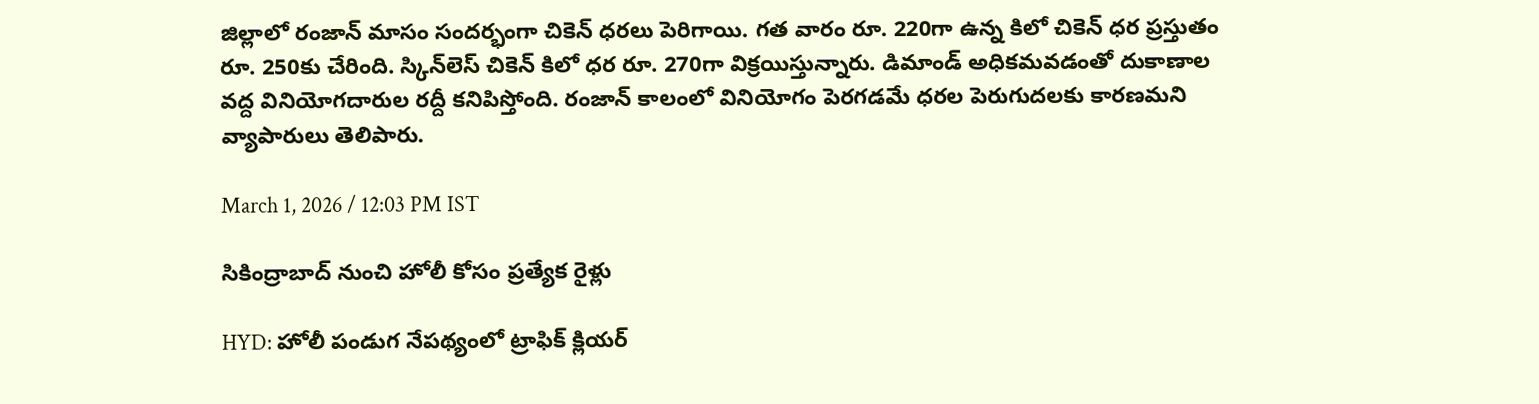జిల్లాలో రంజాన్ మాసం సందర్భంగా చికెన్ ధరలు పెరిగాయి. గత వారం రూ. 220గా ఉన్న కిలో చికెన్ ధర ప్రస్తుతం రూ. 250కు చేరింది. స్కిన్‌లెస్ చికెన్ కిలో ధర రూ. 270గా విక్రయిస్తున్నారు. డిమాండ్ అధికమవడంతో దుకాణాల వద్ద వినియోగదారుల రద్దీ కనిపిస్తోంది. రంజాన్ కాలంలో వినియోగం పెరగడమే ధరల పెరుగుదలకు కారణమని వ్యాపారులు తెలిపారు.

March 1, 2026 / 12:03 PM IST

సికింద్రాబాద్ నుంచి హోలీ కోసం ప్రత్యేక రైళ్లు

HYD: హోలీ పండుగ నేపథ్యంలో ట్రాఫిక్ క్లియర్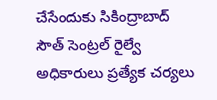చేసేందుకు సికింద్రాబాద్ సౌత్ సెంట్రల్ రైల్వే అధికారులు ప్రత్యేక చర్యలు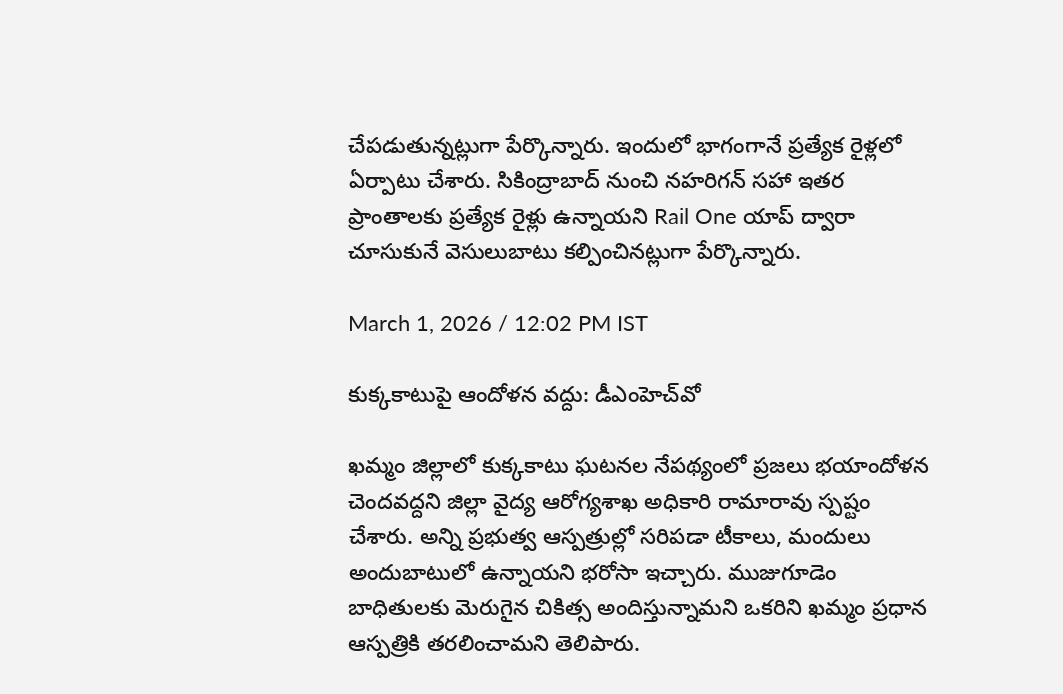చేపడుతున్నట్లుగా పేర్కొన్నారు. ఇందులో భాగంగానే ప్రత్యేక రైళ్లలో ఏర్పాటు చేశారు. సికింద్రాబాద్ నుంచి నహరిగన్ సహా ఇతర ప్రాంతాలకు ప్రత్యేక రైళ్లు ఉన్నాయని Rail One యాప్ ద్వారా చూసుకునే వెసులుబాటు కల్పించినట్లుగా పేర్కొన్నారు.

March 1, 2026 / 12:02 PM IST

కుక్కకాటుపై ఆందోళన వద్దు: డీఎంహెచ్‌వో

ఖమ్మం జిల్లాలో కుక్కకాటు ఘటనల నేపథ్యంలో ప్రజలు భయాందోళన చెందవద్దని జిల్లా వైద్య ఆరోగ్యశాఖ అధికారి రామారావు స్పష్టం చేశారు. అన్ని ప్రభుత్వ ఆస్పత్రుల్లో సరిపడా టీకాలు, మందులు అందుబాటులో ఉన్నాయని భరోసా ఇచ్చారు. ముజుగూడెం బాధితులకు మెరుగైన చికిత్స అందిస్తున్నామని ఒకరిని ఖమ్మం ప్రధాన ఆస్పత్రికి తరలించామని తెలిపారు.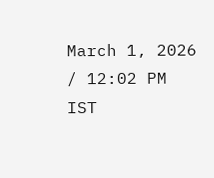March 1, 2026 / 12:02 PM IST